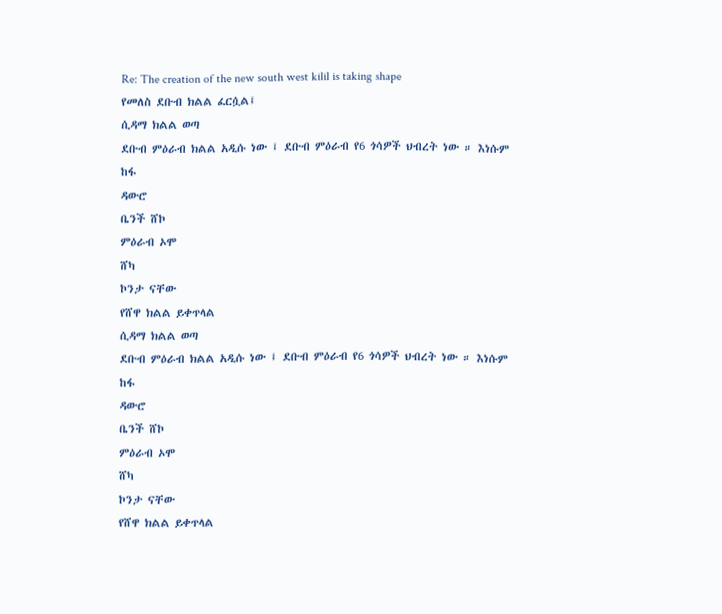Re: The creation of the new south west kilil is taking shape
የመለስ ደቡብ ክልል ፈርሷል፤
ሲዳማ ክልል ወጣ
ደቡብ ምዕራብ ክልል አዲሱ ነው ፤ ደቡብ ምዕራብ የ6 ጎሳዎች ህብረት ነው ። እነሱም
ከፋ
ዳውሮ
ቤንች ሸኮ
ምዕራብ ኦሞ
ሸካ
ኮንታ ናቸው
የሸዋ ክልል ይቀጥላል
ሲዳማ ክልል ወጣ
ደቡብ ምዕራብ ክልል አዲሱ ነው ፤ ደቡብ ምዕራብ የ6 ጎሳዎች ህብረት ነው ። እነሱም
ከፋ
ዳውሮ
ቤንች ሸኮ
ምዕራብ ኦሞ
ሸካ
ኮንታ ናቸው
የሸዋ ክልል ይቀጥላል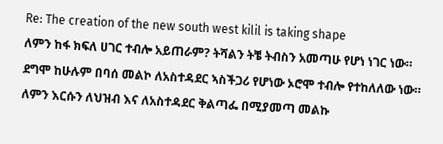Re: The creation of the new south west kilil is taking shape
ለምን ከፋ ክፍለ ሀገር ተብሎ አይጠራም? ትሻልን ትቼ ትብስን አመጣሁ የሆነ ነገር ነው። ደግሞ ከሁሉም በባሰ መልኮ ለአስተዳደር ኣስችጋሪ የሆነው ኦሮሞ ተብሎ የተከለለው ነው። ለምን እርሱን ለህዝብ እና ለአስተዳደር ቅልጣፌ በሚያመጣ መልኩ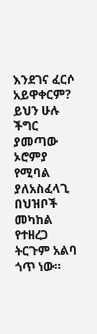እንደገና ፈርሶ አይዋቀርም? ይህን ሁሉ ችግር ያመጣው ኦሮምያ የሚባል ያለአስፈላጊ በህዝቦች መካከል የተዘረጋ ትርጉም አልባ ጎጥ ነው።